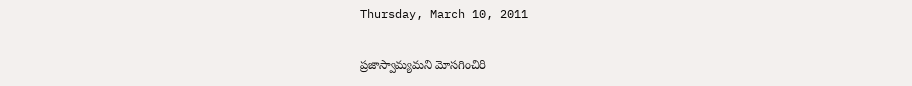Thursday, March 10, 2011

ప్రజాస్వామ్యమని మోసగించిరి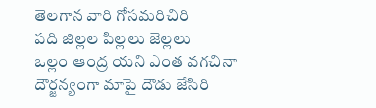తెలగాన వారి గోసమరిచిరి
పది జిల్లల పిల్లలు జెల్లలు
ఒల్లం ఆంద్ర యని ఎంత వగచినా
దౌర్జన్యంగా మాపై దౌడు జేసిరి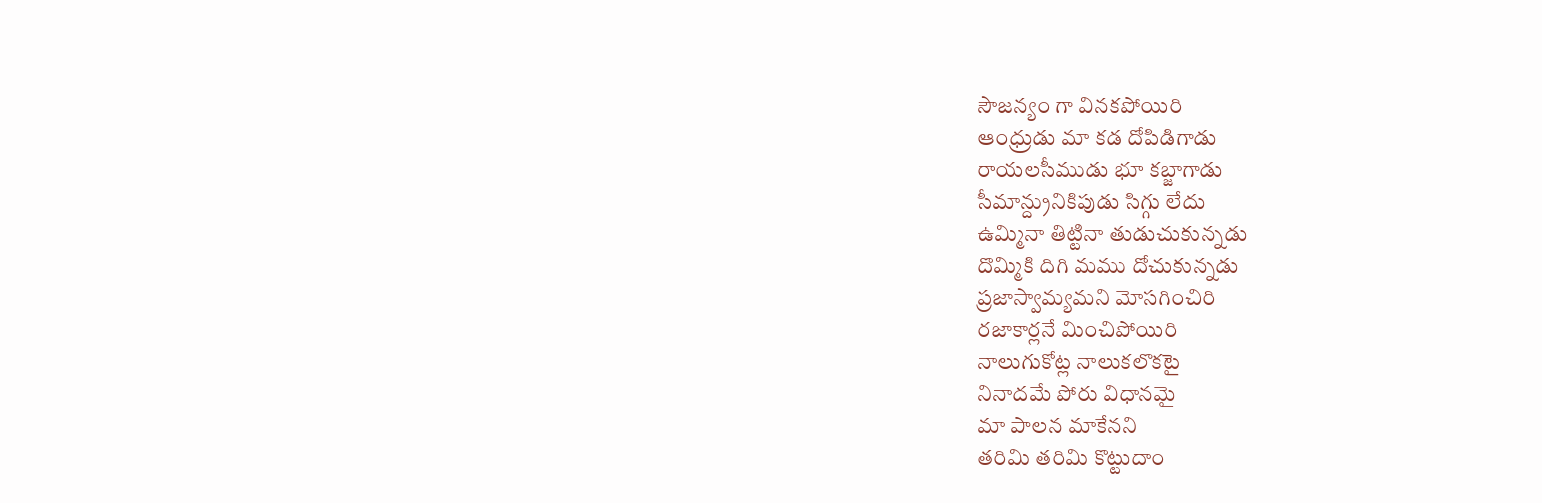సౌజన్యం గా వినకపోయిరి
ఆంధ్రుడు మా కడ దోపిడిగాడు
రాయలసీముడు భూ కబ్జాగాడు
సీమాన్ద్రునికిపుడు సిగ్గు లేదు
ఉమ్మినా తిట్టినా తుడుచుకున్నడు
దొమ్మికి దిగి మము దోచుకున్నడు
ప్రజాస్వామ్యమని మోసగించిరి
రజాకార్లనే మించిపోయిరి
నాలుగుకోట్ల నాలుకలొకటై
నినాదమే పోరు విధానమై
మా పాలన మాకేనని
తరిమి తరిమి కొట్టుదాం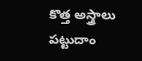కొత్త అస్త్రాలు పట్టుదాం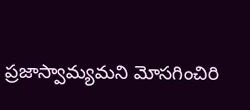ప్రజాస్వామ్యమని మోసగించిరి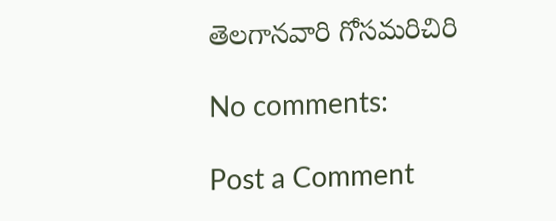తెలగానవారి గోసమరిచిరి

No comments:

Post a Comment